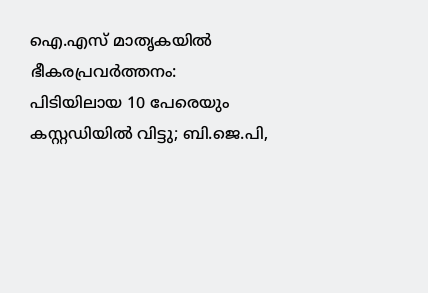ഐ.എസ് മാതൃകയില്‍ ഭീകരപ്രവര്‍ത്തനം: പിടിയിലായ 10 പേരെയും കസ്റ്റഡിയില്‍ വിട്ടു; ബി.ജെ.പി,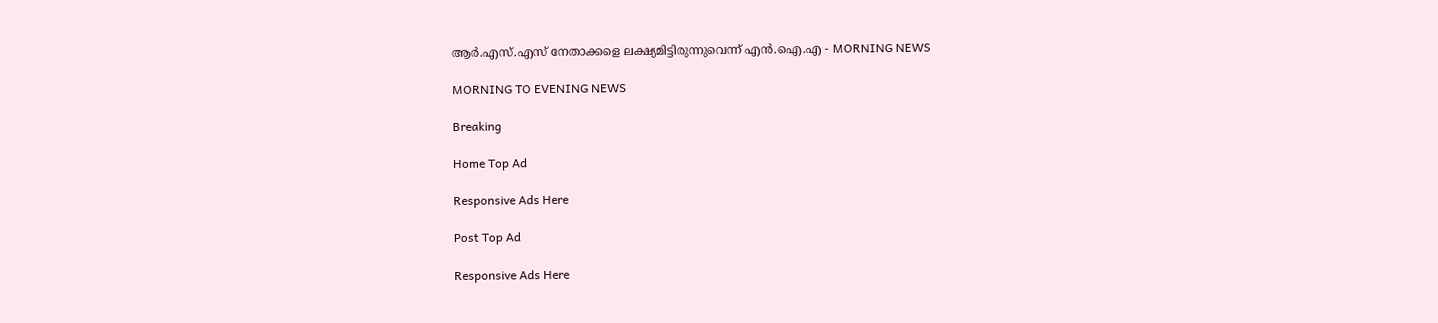ആര്‍.എസ്.എസ് നേതാക്കളെ ലക്ഷ്യമിട്ടിരുന്നുവെന്ന് എന്‍.ഐ.എ - MORNING NEWS

MORNING TO EVENING NEWS

Breaking

Home Top Ad

Responsive Ads Here

Post Top Ad

Responsive Ads Here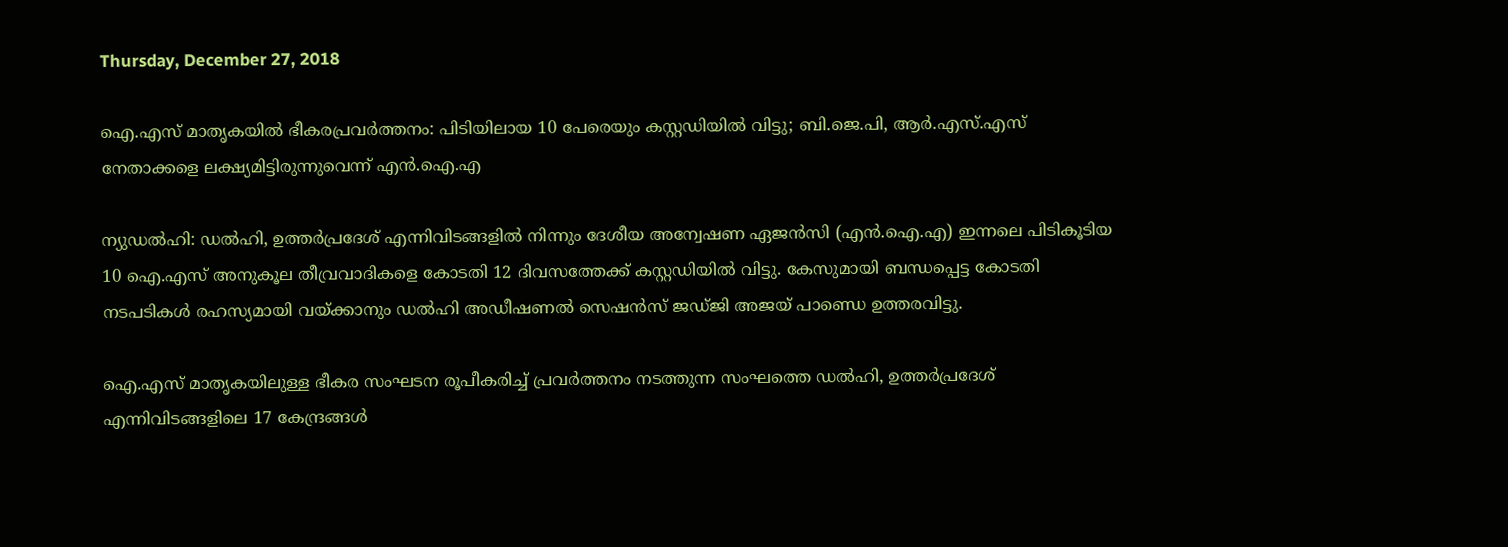Thursday, December 27, 2018

ഐ.എസ് മാതൃകയില്‍ ഭീകരപ്രവര്‍ത്തനം: പിടിയിലായ 10 പേരെയും കസ്റ്റഡിയില്‍ വിട്ടു; ബി.ജെ.പി, ആര്‍.എസ്.എസ് നേതാക്കളെ ലക്ഷ്യമിട്ടിരുന്നുവെന്ന് എന്‍.ഐ.എ

ന്യുഡല്‍ഹി: ഡല്‍ഹി, ഉത്തര്‍പ്രദേശ് എന്നിവിടങ്ങളില്‍ നിന്നും ദേശീയ അന്വേഷണ ഏജന്‍സി (എന്‍.ഐ.എ) ഇന്നലെ പിടികൂടിയ 10 ഐ.എസ് അനുകൂല തീവ്രവാദികളെ കോടതി 12 ദിവസത്തേക്ക് കസ്റ്റഡിയില്‍ വിട്ടു. കേസുമായി ബന്ധപ്പെട്ട കോടതി നടപടികള്‍ രഹസ്യമായി വയ്ക്കാനും ഡല്‍ഹി അഡീഷണല്‍ സെഷന്‍സ് ജഡ്ജി അജയ് പാണ്ഡെ ഉത്തരവിട്ടു.

ഐ.എസ് മാതൃകയിലുള്ള ഭീകര സംഘടന രൂപീകരിച്ച് പ്രവര്‍ത്തനം നടത്തുന്ന സംഘത്തെ ഡല്‍ഹി, ഉത്തര്‍പ്രദേശ് എന്നിവിടങ്ങളിലെ 17 കേന്ദ്രങ്ങള്‍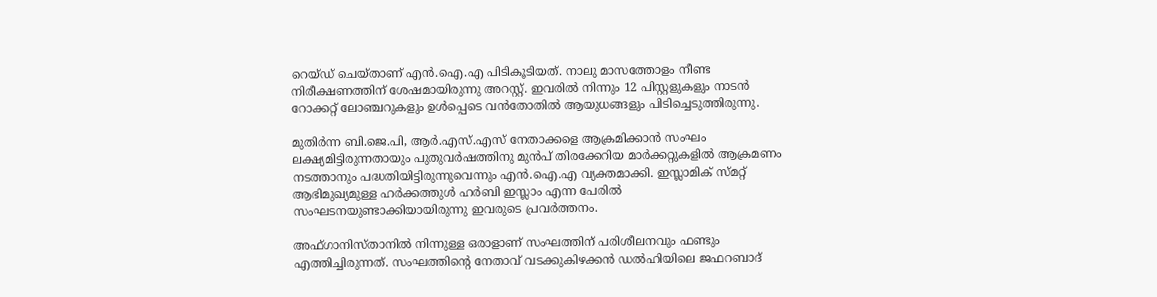റെയ്ഡ് ചെയ്താണ് എന്‍.ഐ.എ പിടികൂടിയത്. നാലു മാസത്തോളം നീണ്ട നിരീക്ഷണത്തിന് ശേഷമായിരുന്നു അറസ്റ്റ്. ഇവരില്‍ നിന്നും 12 പിസ്റ്റളുകളും നാടന്‍ റോക്കറ്റ് ലോഞ്ചറുകളും ഉള്‍പ്പെടെ വന്‍തോതില്‍ ആയുധങ്ങളും പിടിച്ചെടുത്തിരുന്നു.

മുതിര്‍ന്ന ബി.ജെ.പി, ആര്‍.എസ്.എസ് നേതാക്കളെ ആക്രമിക്കാന്‍ സംഘം ലക്ഷ്യമിട്ടിരുന്നതായും പുതുവര്‍ഷത്തിനു മുന്‍പ് തിരക്കേറിയ മാര്‍ക്കറ്റുകളില്‍ ആക്രമണം നടത്താനും പദ്ധതിയിട്ടിരുന്നുവെന്നും എന്‍.ഐ.എ വ്യക്തമാക്കി. ഇസ്ലാമിക് സ്മറ്റ് ആഭിമുഖ്യമുള്ള ഹര്‍ക്കത്തുള്‍ ഹര്‍ബി ഇസ്ലാം എന്ന പേരില്‍ സംഘടനയുണ്ടാക്കിയായിരുന്നു ഇവരുടെ പ്രവര്‍ത്തനം.

അഫ്ഗാനിസ്താനില്‍ നിന്നുള്ള ഒരാളാണ് സംഘത്തിന് പരിശീലനവും ഫണ്ടും എത്തിച്ചിരുന്നത്. സംഘത്തിന്റെ നേതാവ് വടക്കുകിഴക്കന്‍ ഡല്‍ഹിയിലെ ജഫറബാദ്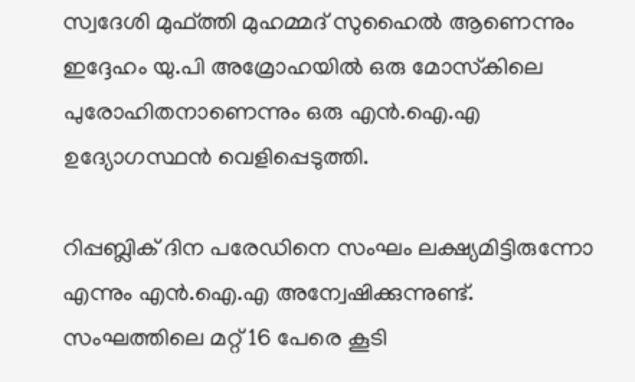സ്വദേശി മുഫ്ത്തി മുഹമ്മദ് സുഹൈല്‍ ആണെന്നും ഇദ്ദേഹം യു.പി അമ്രോഹയില്‍ ഒരു മോസ്‌കിലെ പുരോഹിതനാണെന്നും ഒരു എന്‍.ഐ.എ ഉദ്യോഗസ്ഥന്‍ വെളിപ്പെടുത്തി.

റിപ്പബ്ലിക് ദിന പരേഡിനെ സംഘം ലക്ഷ്യമിട്ടിരുന്നോ എന്നും എന്‍.ഐ.എ അന്വേഷിക്കുന്നുണ്ട്. സംഘത്തിലെ മറ്റ് 16 പേരെ കൂടി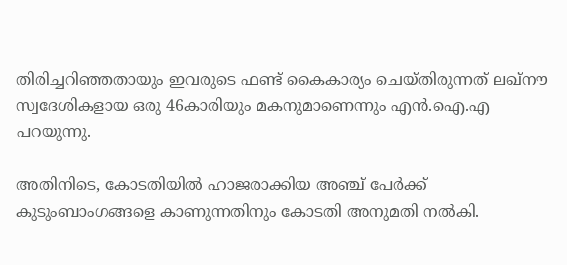തിരിച്ചറിഞ്ഞതായും ഇവരുടെ ഫണ്ട് കൈകാര്യം ചെയ്തിരുന്നത് ലഖ്‌നൗ സ്വദേശികളായ ഒരു 46കാരിയും മകനുമാണെന്നും എന്‍.ഐ.എ പറയുന്നു.

അതിനിടെ, കോടതിയില്‍ ഹാജരാക്കിയ അഞ്ച് പേര്‍ക്ക് കുടുംബാംഗങ്ങളെ കാണുന്നതിനും കോടതി അനുമതി നല്‍കി.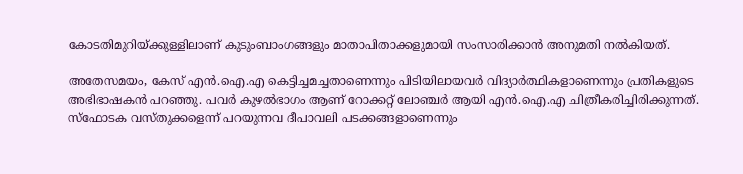കോടതിമുറിയ്ക്കുള്ളിലാണ് കുടുംബാംഗങ്ങളും മാതാപിതാക്കളുമായി സംസാരിക്കാന്‍ അനുമതി നല്‍കിയത്.

അതേസമയം, കേസ് എന്‍.ഐ.എ കെട്ടിച്ചമച്ചതാണെന്നും പിടിയിലായവര്‍ വിദ്യാര്‍ത്ഥികളാണെന്നും പ്രതികളുടെ അഭിഭാഷകന്‍ പറഞ്ഞു. പവര്‍ കുഴല്‍ഭാഗം ആണ് റോക്കറ്റ് ലോഞ്ചര്‍ ആയി എന്‍.ഐ.എ ചിത്രീകരിച്ചിരിക്കുന്നത്. സ്‌ഫോടക വസ്തുക്കളെന്ന് പറയുന്നവ ദീപാവലി പടക്കങ്ങളാണെന്നും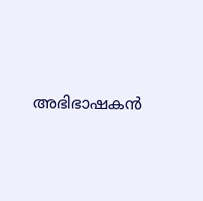അഭിഭാഷകന്‍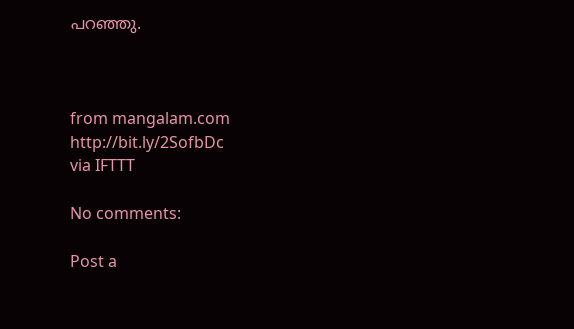പറഞ്ഞു.



from mangalam.com http://bit.ly/2SofbDc
via IFTTT

No comments:

Post a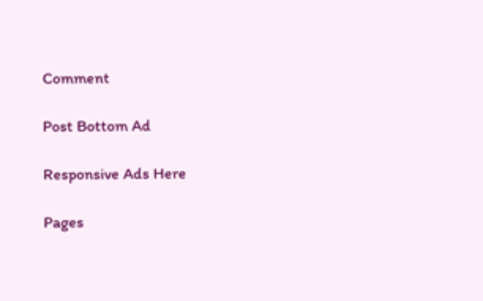Comment

Post Bottom Ad

Responsive Ads Here

Pages